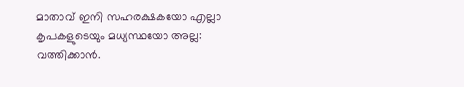മാതാവ് ഇനി സഹരക്ഷകയോ എല്ലാ കൃപകളുടെയും മധ്യസ്ഥയോ അല്ല: വത്തിക്കാന്‍.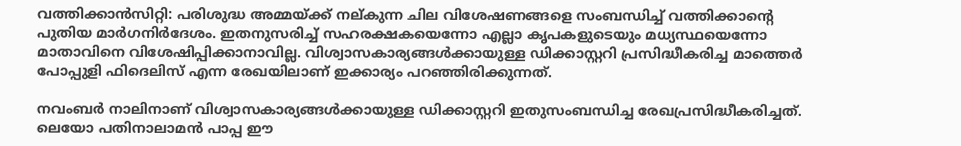വത്തിക്കാന്‍സിറ്റി: പരിശുദ്ധ അമ്മയ്ക്ക് നല്കുന്ന ചില വിശേഷണങ്ങളെ സംബന്ധിച്ച് വത്തിക്കാന്റെ പുതിയ മാര്‍ഗനിര്‍ദേശം. ഇതനുസരിച്ച് സഹരക്ഷകയെന്നോ എല്ലാ കൃപകളുടെയും മധ്യസ്ഥയെന്നോ മാതാവിനെ വിശേഷിപ്പിക്കാനാവില്ല. വിശ്വാസകാര്യങ്ങള്‍ക്കായുള്ള ഡിക്കാസ്റ്ററി പ്രസിദ്ധീകരിച്ച മാത്തെര്‍ പോപ്പുളി ഫിദെലിസ് എന്ന രേഖയിലാണ് ഇക്കാര്യം പറഞ്ഞിരിക്കുന്നത്.

നവംബര്‍ നാലിനാണ് വിശ്വാസകാര്യങ്ങള്‍ക്കായുള്ള ഡിക്കാസ്റ്ററി ഇതുസംബന്ധിച്ച രേഖപ്രസിദ്ധീകരിച്ചത്. ലെയോ പതിനാലാമന്‍ പാപ്പ ഈ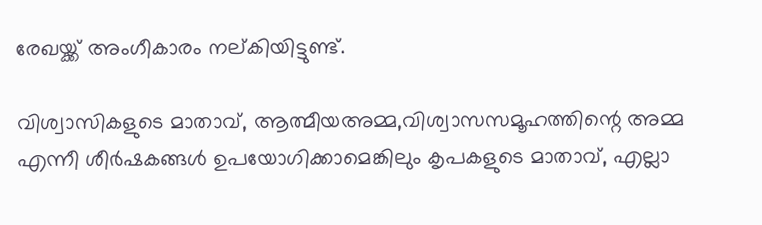രേഖയ്ക്ക് അംഗീകാരം നല്കിയിട്ടുണ്ട്.

വിശ്വാസികളുടെ മാതാവ്, ആത്മീയഅമ്മ,വിശ്വാസസമൂഹത്തിന്റെ അമ്മ എന്നീ ശീര്‍ഷകങ്ങള്‍ ഉപയോഗിക്കാമെങ്കിലും കൃപകളുടെ മാതാവ്, എല്ലാ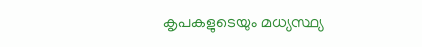കൃപകളുടെയും മധ്യസ്ഥ്യ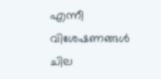എന്നീ വിശേഷണങ്ങള്‍ ചില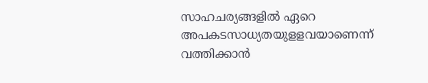സാഹചര്യങ്ങളില്‍ ഏറെ അപകടസാധ്യതയുളളവയാണെന്ന് വത്തിക്കാന്‍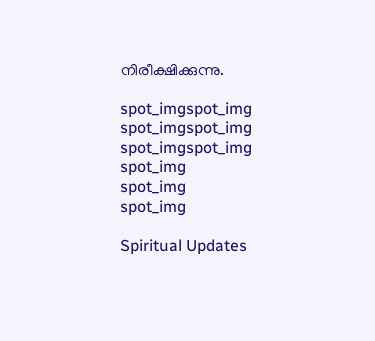നിരീക്ഷിക്കുന്നു.

spot_imgspot_img
spot_imgspot_img
spot_imgspot_img
spot_img
spot_img
spot_img

Spiritual Updates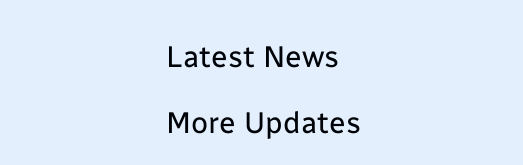Latest News

More Updates